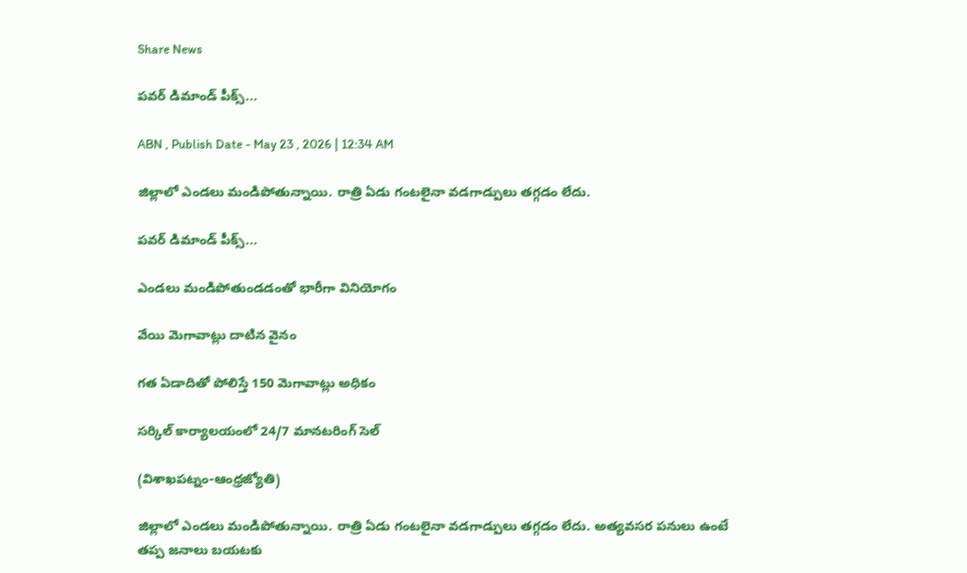Share News

పవర్‌ డిమాండ్‌ పీక్స్‌...

ABN , Publish Date - May 23 , 2026 | 12:34 AM

జిల్లాలో ఎండలు మండిపోతున్నాయి. రాత్రి ఏడు గంటలైనా వడగాడ్పులు తగ్గడం లేదు.

పవర్‌ డిమాండ్‌ పీక్స్‌...

ఎండలు మండిపోతుండడంతో భారీగా వినియోగం

వేయి మెగావాట్లు దాటిన వైనం

గత ఏడాదితో పోలిస్తే 150 మెగావాట్లు అధికం

సర్కిల్‌ కార్యాలయంలో 24/7 మానటరింగ్‌ సెల్‌

(విశాఖపట్నం-ఆంధ్రజ్యోతి)

జిల్లాలో ఎండలు మండిపోతున్నాయి. రాత్రి ఏడు గంటలైనా వడగాడ్పులు తగ్గడం లేదు. అత్యవసర పనులు ఉంటే తప్ప జనాలు బయటకు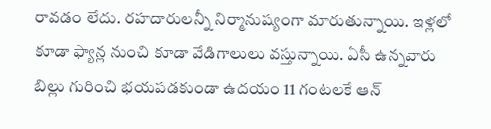రావడం లేదు. రహదారులన్నీ నిర్మానుష్యంగా మారుతున్నాయి. ఇళ్లలో కూడా ఫ్యాన్ల నుంచి కూడా వేడిగాలులు వస్తున్నాయి. ఏసీ ఉన్నవారు బిల్లు గురించి భయపడకుండా ఉదయం 11 గంటలకే ఆన్‌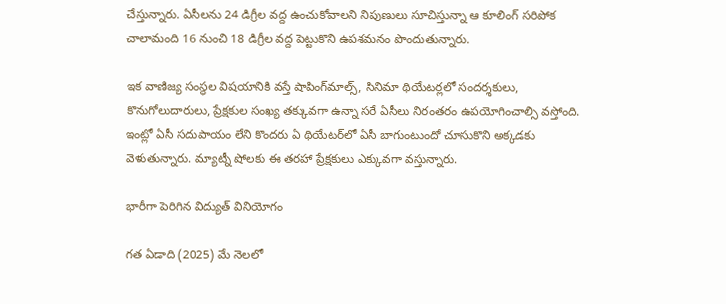చేస్తున్నారు. ఏసీలను 24 డిగ్రీల వద్ద ఉంచుకోవాలని నిపుణులు సూచిస్తున్నా ఆ కూలింగ్‌ సరిపోక చాలామంది 16 నుంచి 18 డిగ్రీల వద్ద పెట్టుకొని ఉపశమనం పొందుతున్నారు.

ఇక వాణిజ్య సంస్థల విషయానికి వస్తే షాపింగ్‌మాల్స్‌, సినిమా థియేటర్లలో సందర్శకులు, కొనుగోలుదారులు, ప్రేక్షకుల సంఖ్య తక్కువగా ఉన్నా సరే ఏసీలు నిరంతరం ఉపయోగించాల్సి వస్తోంది. ఇంట్లో ఏసీ సదుపాయం లేని కొందరు ఏ థియేటర్‌లో ఏసీ బాగుంటుందో చూసుకొని అక్కడకు వెళుతున్నారు. మ్యాట్నీ షోలకు ఈ తరహా ప్రేక్షకులు ఎక్కువగా వస్తున్నారు.

భారీగా పెరిగిన విద్యుత్‌ వినియోగం

గత ఏడాది (2025) మే నెలలో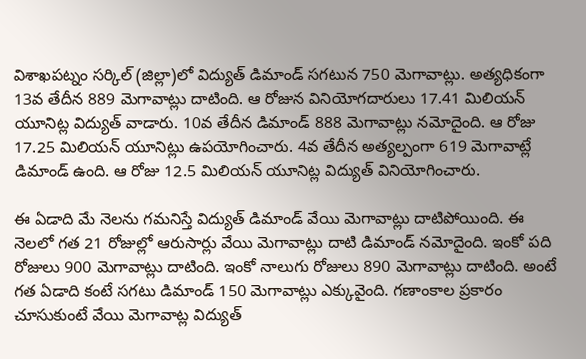విశాఖపట్నం సర్కిల్‌ (జిల్లా)లో విద్యుత్‌ డిమాండ్‌ సగటున 750 మెగావాట్లు. అత్యధికంగా 13వ తేదీన 889 మెగావాట్లు దాటింది. ఆ రోజున వినియోగదారులు 17.41 మిలియన్‌ యూనిట్ల విద్యుత్‌ వాడారు. 10వ తేదీన డిమాండ్‌ 888 మెగావాట్లు నమోదైంది. ఆ రోజు 17.25 మిలియన్‌ యూనిట్లు ఉపయోగించారు. 4వ తేదీన అత్యల్పంగా 619 మెగావాట్లే డిమాండ్‌ ఉంది. ఆ రోజు 12.5 మిలియన్‌ యూనిట్ల విద్యుత్‌ వినియోగించారు.

ఈ ఏడాది మే నెలను గమనిస్తే విద్యుత్‌ డిమాండ్‌ వేయి మెగావాట్లు దాటిపోయింది. ఈ నెలలో గత 21 రోజుల్లో ఆరుసార్లు వేయి మెగావాట్లు దాటి డిమాండ్‌ నమోదైంది. ఇంకో పది రోజులు 900 మెగావాట్లు దాటింది. ఇంకో నాలుగు రోజులు 890 మెగావాట్లు దాటింది. అంటే గత ఏడాది కంటే సగటు డిమాండ్‌ 150 మెగావాట్లు ఎక్కువైంది. గణాంకాల ప్రకారం చూసుకుంటే వేయి మెగావాట్ల విద్యుత్‌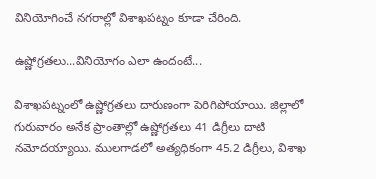వినియోగించే నగరాల్లో విశాఖపట్నం కూడా చేరింది.

ఉష్ణోగ్రతలు...వినియోగం ఎలా ఉందంటే...

విశాఖపట్నంలో ఉష్ణోగ్రతలు దారుణంగా పెరిగిపోయాయి. జిల్లాలో గురువారం అనేక ప్రాంతాల్లో ఉష్ణోగ్రతలు 41 డిగ్రీలు దాటి నమోదయ్యాయి. ములగాడలో అత్యధికంగా 45.2 డిగ్రీలు, విశాఖ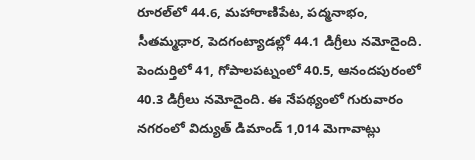రూరల్‌లో 44.6, మహారాణిపేట, పద్మనాభం, సీతమ్మధార, పెదగంట్యాడల్లో 44.1 డిగ్రీలు నమోదైంది. పెందుర్తిలో 41, గోపాలపట్నంలో 40.5, ఆనందపురంలో 40.3 డిగ్రీలు నమోదైంది. ఈ నేపథ్యంలో గురువారం నగరంలో విద్యుత్‌ డిమాండ్‌ 1,014 మెగావాట్లు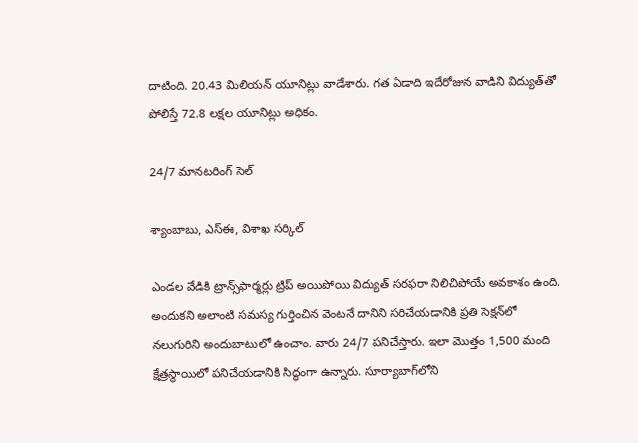దాటింది. 20.43 మిలియన్‌ యూనిట్లు వాడేశారు. గత ఏడాది ఇదేరోజున వాడిని విద్యుత్‌తో పోలిస్తే 72.8 లక్షల యూనిట్లు అధికం.

24/7 మానటరింగ్‌ సెల్‌

శ్యాంబాబు, ఎస్‌ఈ, విశాఖ సర్కిల్‌

ఎండల వేడికి ట్రాన్స్‌ఫార్మర్లు ట్రిప్‌ అయిపోయి విద్యుత్‌ సరఫరా నిలిచిపోయే అవకాశం ఉంది. అందుకని అలాంటి సమస్య గుర్తించిన వెంటనే దానిని సరిచేయడానికి ప్రతి సెక్షన్‌లో నలుగురిని అందుబాటులో ఉంచాం. వారు 24/7 పనిచేస్తారు. ఇలా మొత్తం 1,500 మంది క్షేత్రస్థాయిలో పనిచేయడానికి సిద్ధంగా ఉన్నారు. సూర్యాబాగ్‌లోని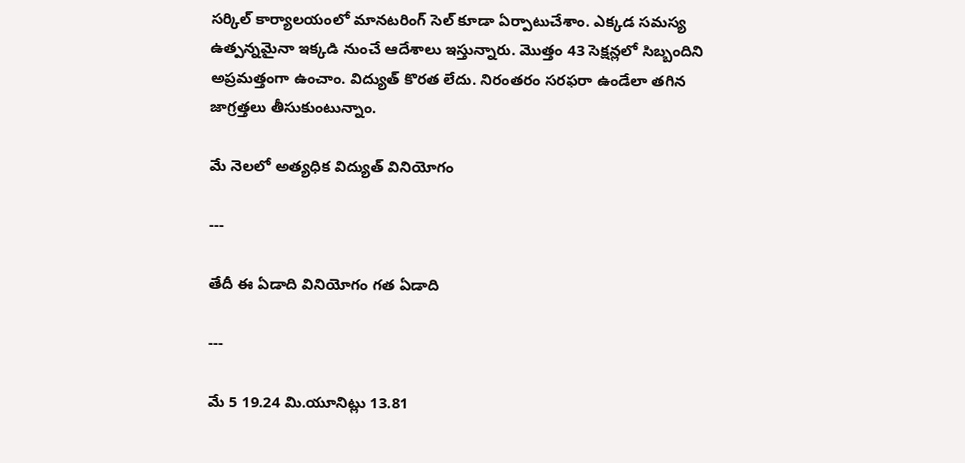సర్కిల్‌ కార్యాలయంలో మానటరింగ్‌ సెల్‌ కూడా ఏర్పాటుచేశాం. ఎక్కడ సమస్య ఉత్పన్నమైనా ఇక్కడి నుంచే ఆదేశాలు ఇస్తున్నారు. మొత్తం 43 సెక్షన్లలో సిబ్బందిని అప్రమత్తంగా ఉంచాం. విద్యుత్‌ కొరత లేదు. నిరంతరం సరఫరా ఉండేలా తగిన జాగ్రత్తలు తీసుకుంటున్నాం.

మే నెలలో అత్యధిక విద్యుత్‌ వినియోగం

---

తేదీ ఈ ఏడాది వినియోగం గత ఏడాది

---

మే 5 19.24 మి.యూనిట్లు 13.81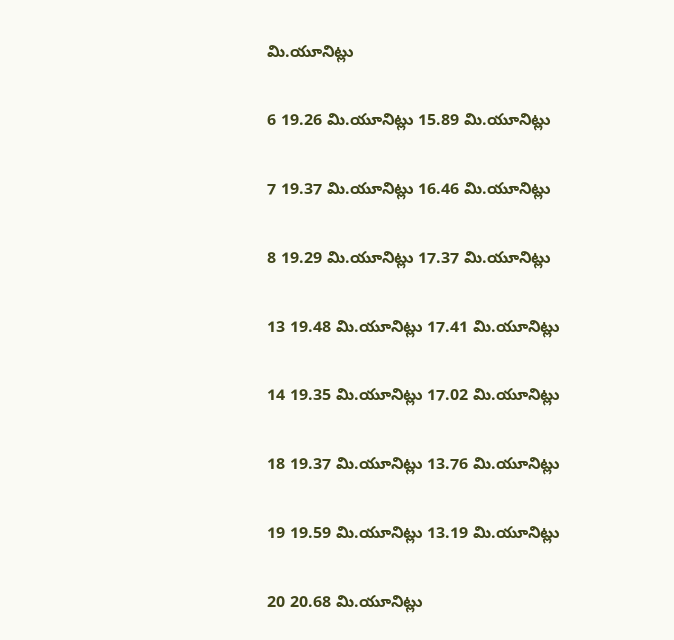మి.యూనిట్లు

6 19.26 మి.యూనిట్లు 15.89 మి.యూనిట్లు

7 19.37 మి.యూనిట్లు 16.46 మి.యూనిట్లు

8 19.29 మి.యూనిట్లు 17.37 మి.యూనిట్లు

13 19.48 మి.యూనిట్లు 17.41 మి.యూనిట్లు

14 19.35 మి.యూనిట్లు 17.02 మి.యూనిట్లు

18 19.37 మి.యూనిట్లు 13.76 మి.యూనిట్లు

19 19.59 మి.యూనిట్లు 13.19 మి.యూనిట్లు

20 20.68 మి.యూనిట్లు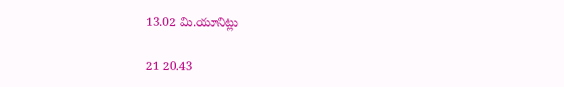13.02 మి.యూనిట్లు

21 20.43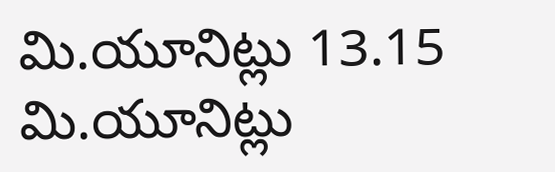మి.యూనిట్లు 13.15 మి.యూనిట్లు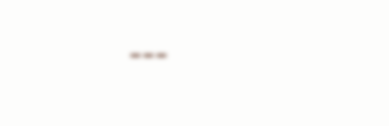---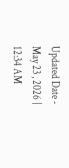Updated Date - May 23 , 2026 | 12:34 AM